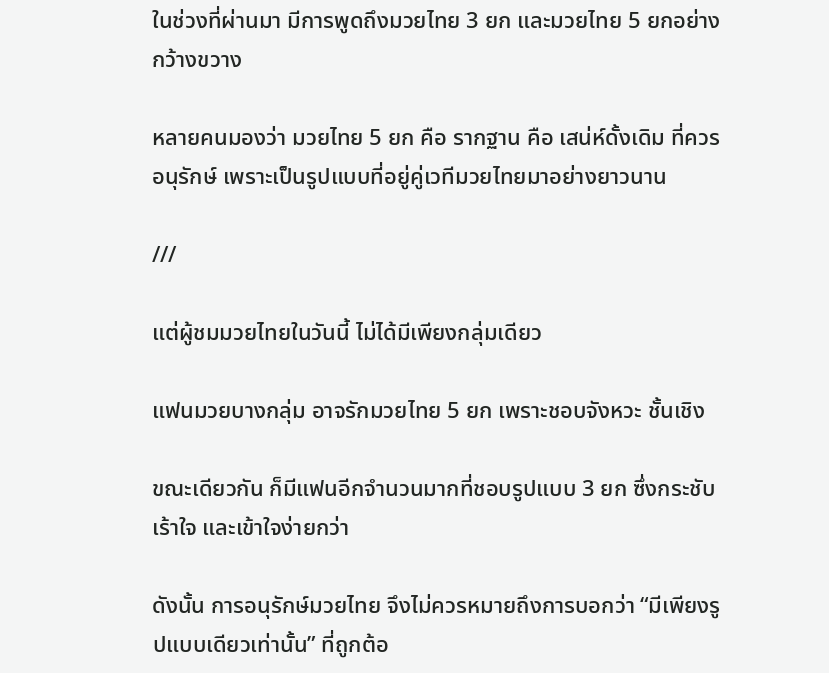ในช่วงที่ผ่านมา มีการพูดถึงมวยไทย 3 ยก และมวยไทย 5 ยกอย่างกว้างขวาง

หลายคนมองว่า มวยไทย 5 ยก คือ รากฐาน คือ เสน่ห์ดั้งเดิม ที่ควรอนุรักษ์ เพราะเป็นรูปแบบที่อยู่คู่เวทีมวยไทยมาอย่างยาวนาน

///

แต่ผู้ชมมวยไทยในวันนี้ ไม่ได้มีเพียงกลุ่มเดียว

แฟนมวยบางกลุ่ม อาจรักมวยไทย 5 ยก เพราะชอบจังหวะ ชั้นเชิง

ขณะเดียวกัน ก็มีแฟนอีกจำนวนมากที่ชอบรูปแบบ 3 ยก ซึ่งกระชับ เร้าใจ และเข้าใจง่ายกว่า

ดังนั้น การอนุรักษ์มวยไทย จึงไม่ควรหมายถึงการบอกว่า “มีเพียงรูปแบบเดียวเท่านั้น” ที่ถูกต้อ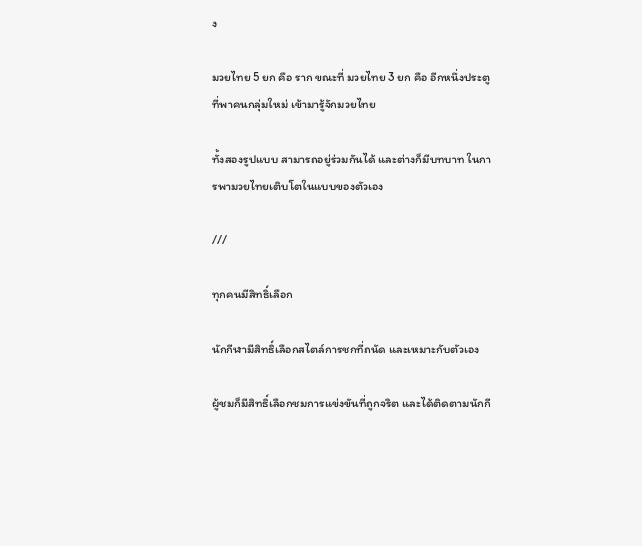ง

มวยไทย 5 ยก คือ ราก ขณะที่ มวยไทย 3 ยก คือ อีกหนึ่งประตูที่พาคนกลุ่มใหม่ เข้ามารู้จักมวยไทย

ทั้งสองรูปแบบ สามารถอยู่ร่วมกันได้ และต่างก็มีบทบาท ในการพามวยไทยเติบโตในแบบของตัวเอง

///

ทุกคนมีสิทธิ์เลือก

นักกีฬามีสิทธิ์เลือกสไตล์การชกที่ถนัด และเหมาะกับตัวเอง

ผู้ชมก็มีสิทธิ์เลือกชมการแข่งขันที่ถูกจริต และได้ติดตามนักกี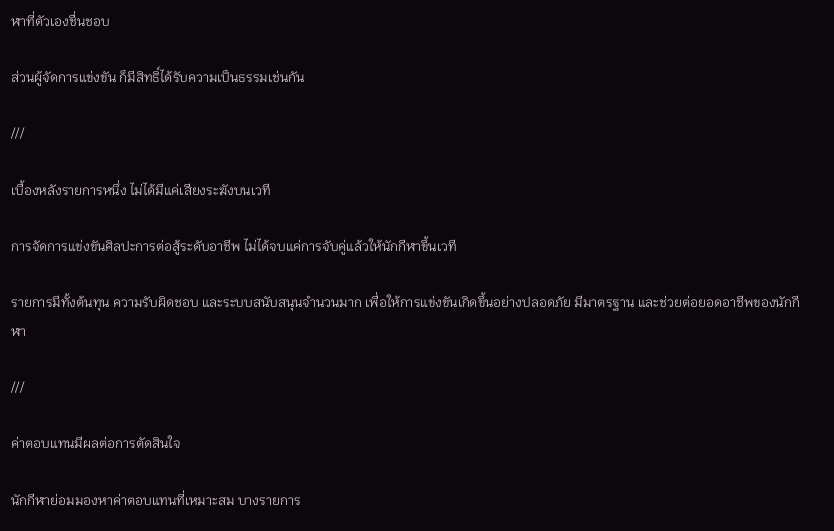ฬาที่ตัวเองชื่นชอบ

ส่วนผู้จัดการแข่งขัน ก็มีสิทธิ์ได้รับความเป็นธรรมเช่นกัน

///

เบื้องหลังรายการหนึ่ง ไม่ได้มีแค่เสียงระฆังบนเวที

การจัดการแข่งขันศิลปะการต่อสู้ระดับอาชีพ ไม่ได้จบแค่การจับคู่แล้วให้นักกีฬาขึ้นเวที

รายการมีทั้งต้นทุน ความรับผิดชอบ และระบบสนับสนุนจำนวนมาก เพื่อให้การแข่งขันเกิดขึ้นอย่างปลอดภัย มีมาตรฐาน และช่วยต่อยอดอาชีพของนักกีฬา

///

ค่าตอบแทนมีผลต่อการตัดสินใจ

นักกีฬาย่อมมองหาค่าตอบแทนที่เหมาะสม บางรายการ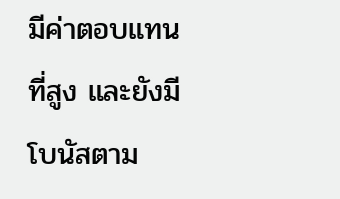มีค่าตอบแทนที่สูง และยังมีโบนัสตาม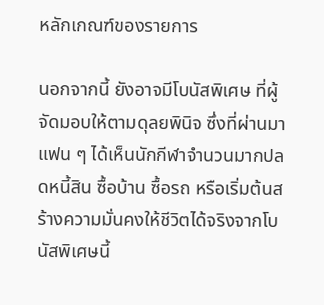หลักเกณฑ์ของรายการ

นอกจากนี้ ยังอาจมีโบนัสพิเศษ ที่ผู้จัดมอบให้ตามดุลยพินิจ ซึ่งที่ผ่านมาแฟน ๆ ได้เห็นนักกีฬาจำนวนมากปลดหนี้สิน ซื้อบ้าน ซื้อรถ หรือเริ่มต้นสร้างความมั่นคงให้ชีวิตได้จริงจากโบนัสพิเศษนี้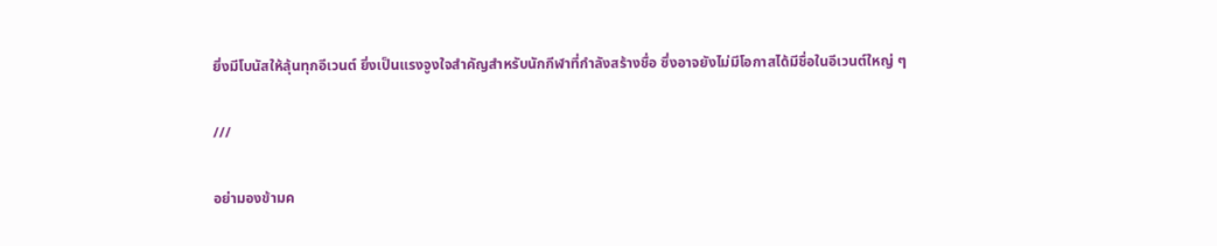ยิ่งมีโบนัสให้ลุ้นทุกอีเวนต์ ยิ่งเป็นแรงจูงใจสำคัญสำหรับนักกีฬาที่กำลังสร้างชื่อ ซึ่งอาจยังไม่มีโอกาสได้มีชื่อในอีเวนต์ใหญ่ ๆ

///

อย่ามองข้ามค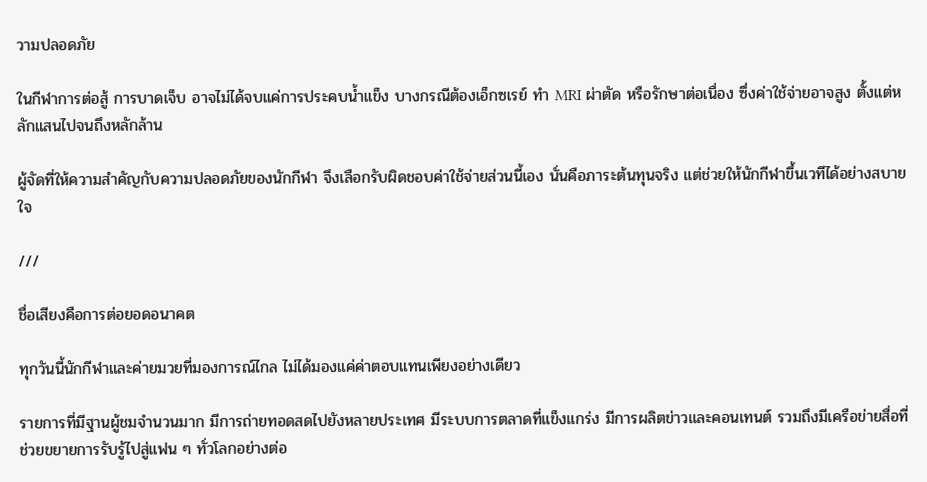วามปลอดภัย

ในกีฬาการต่อสู้ การบาดเจ็บ อาจไม่ได้จบแค่การประคบน้ำแข็ง บางกรณีต้องเอ็กซเรย์ ทำ MRI ผ่าตัด หรือรักษาต่อเนื่อง ซึ่งค่าใช้จ่ายอาจสูง ตั้งแต่หลักแสนไปจนถึงหลักล้าน

ผู้จัดที่ให้ความสำคัญกับความปลอดภัยของนักกีฬา จึงเลือกรับผิดชอบค่าใช้จ่ายส่วนนี้เอง นั่นคือภาระต้นทุนจริง แต่ช่วยให้นักกีฬาขึ้นเวทีได้อย่างสบายใจ

///

ชื่อเสียงคือการต่อยอดอนาคต

ทุกวันนี้นักกีฬาและค่ายมวยที่มองการณ์ไกล ไม่ได้มองแค่ค่าตอบแทนเพียงอย่างเดียว

รายการที่มีฐานผู้ชมจำนวนมาก มีการถ่ายทอดสดไปยังหลายประเทศ มีระบบการตลาดที่แข็งแกร่ง มีการผลิตข่าวและคอนเทนต์ รวมถึงมีเครือข่ายสื่อที่ช่วยขยายการรับรู้ไปสู่แฟน ๆ ทั่วโลกอย่างต่อ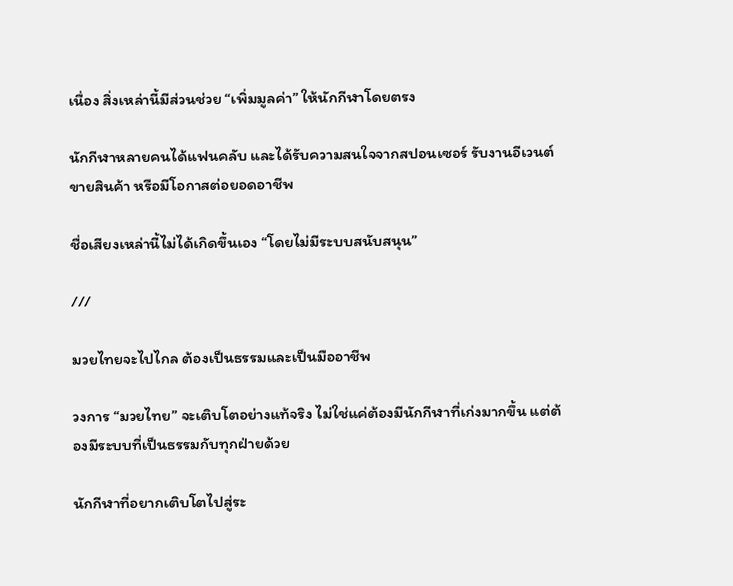เนื่อง สิ่งเหล่านี้มีส่วนช่วย “เพิ่มมูลค่า” ให้นักกีฬาโดยตรง

นักกีฬาหลายคนได้แฟนคลับ และได้รับความสนใจจากสปอนเซอร์ รับงานอีเวนต์ ขายสินค้า หรือมีโอกาสต่อยอดอาชีพ

ชื่อเสียงเหล่านี้ไม่ได้เกิดขึ้นเอง “โดยไม่มีระบบสนับสนุน”

///

มวยไทยจะไปไกล ต้องเป็นธรรมและเป็นมืออาชีพ

วงการ “มวยไทย” จะเติบโตอย่างแท้จริง ไม่ใช่แค่ต้องมีนักกีฬาที่เก่งมากขึ้น แต่ต้องมีระบบที่เป็นธรรมกับทุกฝ่ายด้วย

นักกีฬาที่อยากเติบโตไปสู่ระ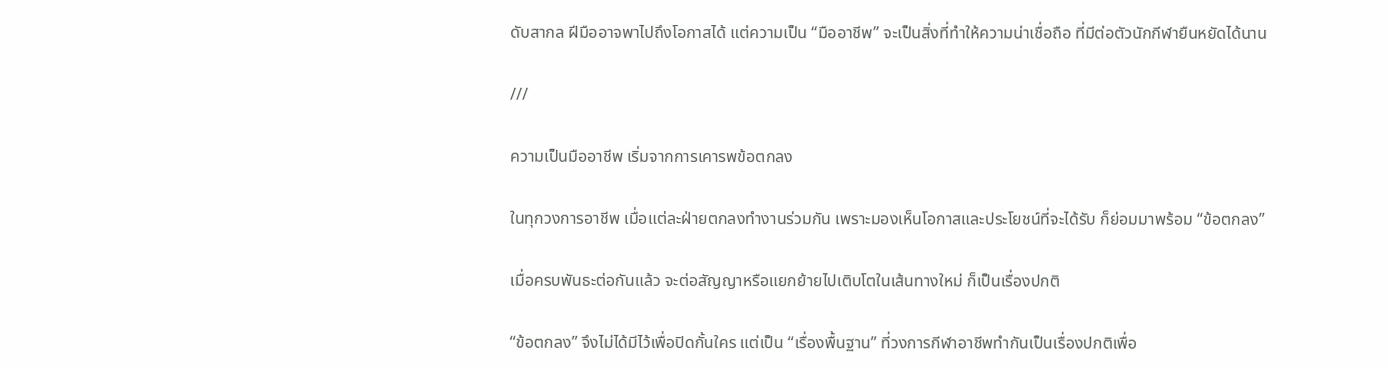ดับสากล ฝีมืออาจพาไปถึงโอกาสได้ แต่ความเป็น “มืออาชีพ” จะเป็นสิ่งที่ทำให้ความน่าเชื่อถือ ที่มีต่อตัวนักกีฬายืนหยัดได้นาน

///

ความเป็นมืออาชีพ เริ่มจากการเคารพข้อตกลง

ในทุกวงการอาชีพ เมื่อแต่ละฝ่ายตกลงทำงานร่วมกัน เพราะมองเห็นโอกาสและประโยชน์ที่จะได้รับ ก็ย่อมมาพร้อม “ข้อตกลง”

เมื่อครบพันธะต่อกันแล้ว จะต่อสัญญาหรือแยกย้ายไปเติบโตในเส้นทางใหม่ ก็เป็นเรื่องปกติ

“ข้อตกลง” จึงไม่ได้มีไว้เพื่อปิดกั้นใคร แต่เป็น “เรื่องพื้นฐาน” ที่วงการกีฬาอาชีพทำกันเป็นเรื่องปกติเพื่อ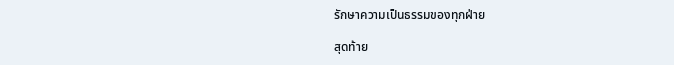รักษาความเป็นธรรมของทุกฝ่าย

สุดท้าย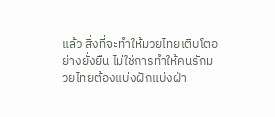แล้ว สิ่งที่จะทำให้มวยไทยเติบโตอย่างยั่งยืน ไม่ใช่การทำให้คนรักมวยไทยต้องแบ่งฝักแบ่งฝ่า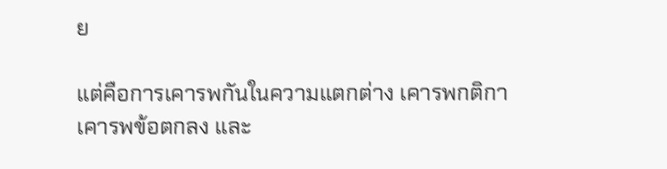ย

แต่คือการเคารพกันในความแตกต่าง เคารพกติกา เคารพข้อตกลง และ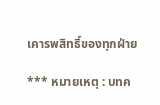เคารพสิทธิ์ของทุกฝ่าย

*** หมายเหตุ : บทค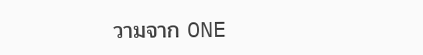วามจาก ONE